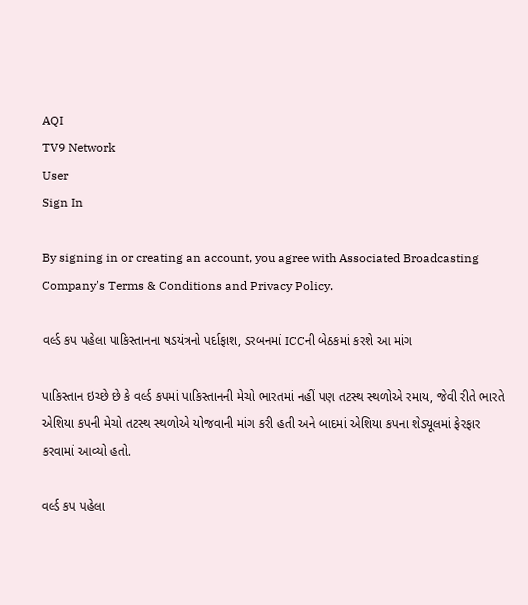AQI
TV9 Network
User
Sign In

By signing in or creating an account, you agree with Associated Broadcasting Company's Terms & Conditions and Privacy Policy.

વર્લ્ડ કપ પહેલા પાકિસ્તાનના ષડયંત્રનો પર્દાફાશ, ડરબનમાં ICCની બેઠકમાં કરશે આ માંગ

પાકિસ્તાન ઇચ્છે છે કે વર્લ્ડ કપમાં પાકિસ્તાનની મેચો ભારતમાં નહીં પણ તટસ્થ સ્થળોએ રમાય, જેવી રીતે ભારતે એશિયા કપની મેચો તટસ્થ સ્થળોએ યોજવાની માંગ કરી હતી અને બાદમાં એશિયા કપના શેડ્યૂલમાં ફેરફાર કરવામાં આવ્યો હતો.

વર્લ્ડ કપ પહેલા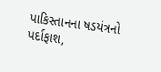પાકિસ્તાનના ષડયંત્રનો પર્દાફાશ,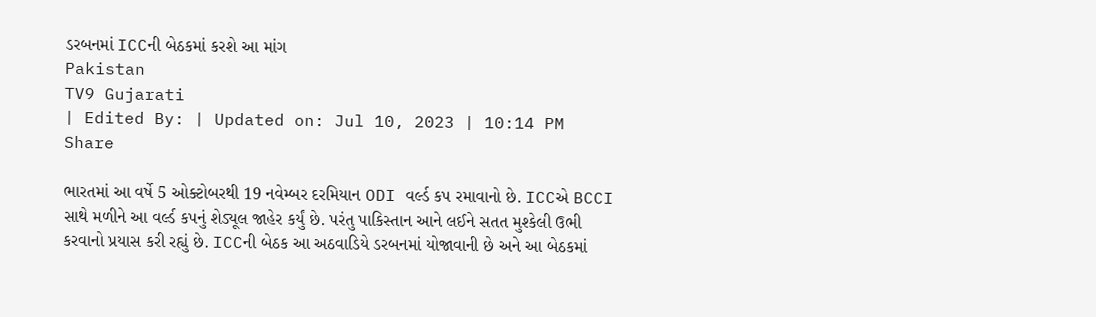ડરબનમાં ICCની બેઠકમાં કરશે આ માંગ
Pakistan
TV9 Gujarati
| Edited By: | Updated on: Jul 10, 2023 | 10:14 PM
Share

ભારતમાં આ વર્ષે 5 ઓક્ટોબરથી 19 નવેમ્બર દરમિયાન ODI વર્લ્ડ કપ રમાવાનો છે. ICCએ BCCI સાથે મળીને આ વર્લ્ડ કપનું શેડ્યૂલ જાહેર કર્યું છે. પરંતુ પાકિસ્તાન આને લઈને સતત મુશ્કેલી ઉભી કરવાનો પ્રયાસ કરી રહ્યું છે. ICCની બેઠક આ અઠવાડિયે ડરબનમાં યોજાવાની છે અને આ બેઠકમાં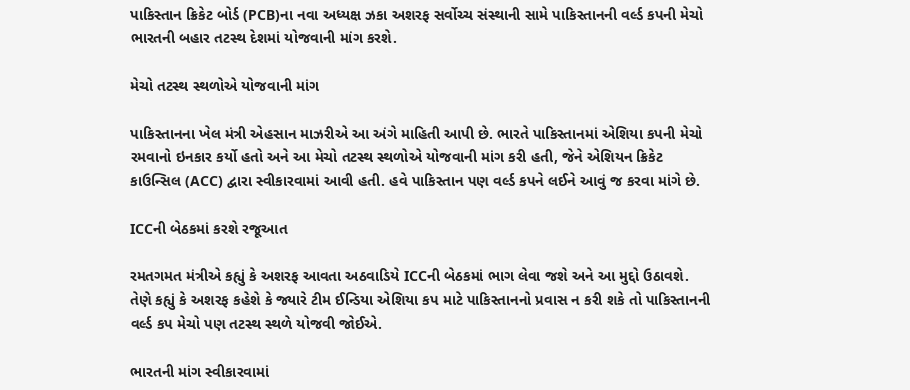પાકિસ્તાન ક્રિકેટ બોર્ડ (PCB)ના નવા અધ્યક્ષ ઝકા અશરફ સર્વોચ્ચ સંસ્થાની સામે પાકિસ્તાનની વર્લ્ડ કપની મેચો ભારતની બહાર તટસ્થ દેશમાં યોજવાની માંગ કરશે.

મેચો તટસ્થ સ્થળોએ યોજવાની માંગ

પાકિસ્તાનના ખેલ મંત્રી એહસાન માઝરીએ આ અંગે માહિતી આપી છે. ભારતે પાકિસ્તાનમાં એશિયા કપની મેચો રમવાનો ઇનકાર કર્યો હતો અને આ મેચો તટસ્થ સ્થળોએ યોજવાની માંગ કરી હતી, જેને એશિયન ક્રિકેટ કાઉન્સિલ (ACC) દ્વારા સ્વીકારવામાં આવી હતી. હવે પાકિસ્તાન પણ વર્લ્ડ કપને લઈને આવું જ કરવા માંગે છે.

ICCની બેઠકમાં કરશે રજૂઆત

રમતગમત મંત્રીએ કહ્યું કે અશરફ આવતા અઠવાડિયે ICCની બેઠકમાં ભાગ લેવા જશે અને આ મુદ્દો ઉઠાવશે. તેણે કહ્યું કે અશરફ કહેશે કે જ્યારે ટીમ ઈન્ડિયા એશિયા કપ માટે પાકિસ્તાનનો પ્રવાસ ન કરી શકે તો પાકિસ્તાનની વર્લ્ડ કપ મેચો પણ તટસ્થ સ્થળે યોજવી જોઈએ.

ભારતની માંગ સ્વીકારવામાં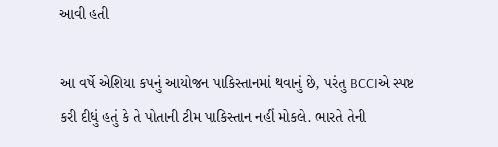આવી હતી

આ વર્ષે એશિયા કપનું આયોજન પાકિસ્તાનમાં થવાનું છે, પરંતુ BCCIએ સ્પષ્ટ કરી દીધું હતું કે તે પોતાની ટીમ પાકિસ્તાન નહીં મોકલે. ભારતે તેની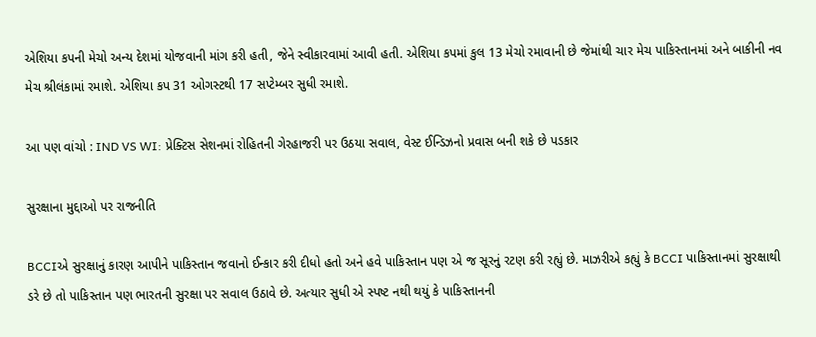એશિયા કપની મેચો અન્ય દેશમાં યોજવાની માંગ કરી હતી, જેને સ્વીકારવામાં આવી હતી. એશિયા કપમાં કુલ 13 મેચો રમાવાની છે જેમાંથી ચાર મેચ પાકિસ્તાનમાં અને બાકીની નવ મેચ શ્રીલંકામાં રમાશે. એશિયા કપ 31 ઓગસ્ટથી 17 સપ્ટેમ્બર સુધી રમાશે.

આ પણ વાંચો : IND VS WI: પ્રેક્ટિસ સેશનમાં રોહિતની ગેરહાજરી પર ઉઠયા સવાલ, વેસ્ટ ઈન્ડિઝનો પ્રવાસ બની શકે છે પડકાર

સુરક્ષાના મુદ્દાઓ પર રાજનીતિ

BCCIએ સુરક્ષાનું કારણ આપીને પાકિસ્તાન જવાનો ઈન્કાર કરી દીધો હતો અને હવે પાકિસ્તાન પણ એ જ સૂરનું રટણ કરી રહ્યું છે. માઝરીએ કહ્યું કે BCCI પાકિસ્તાનમાં સુરક્ષાથી ડરે છે તો પાકિસ્તાન પણ ભારતની સુરક્ષા પર સવાલ ઉઠાવે છે. અત્યાર સુધી એ સ્પષ્ટ નથી થયું કે પાકિસ્તાનની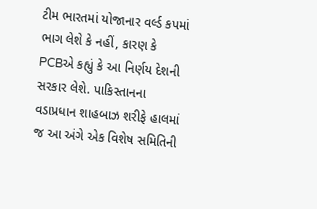ટીમ ભારતમાં યોજાનાર વર્લ્ડ કપમાં ભાગ લેશે કે નહીં, કારણ કે PCBએ કહ્યું કે આ નિર્ણય દેશની સરકાર લેશે. પાકિસ્તાનના વડાપ્રધાન શાહબાઝ શરીફે હાલમાં જ આ અંગે એક વિશેષ સમિતિની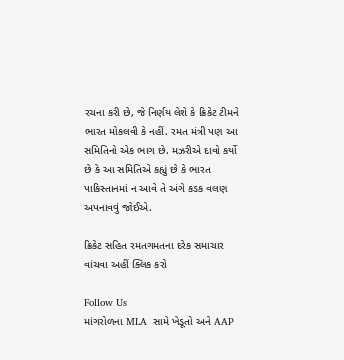રચના કરી છે, જે નિર્ણય લેશે કે ક્રિકેટ ટીમને ભારત મોકલવી કે નહીં. રમત મંત્રી પણ આ સમિતિનો એક ભાગ છે. મઝરીએ દાવો કર્યો છે કે આ સમિતિએ કહ્યું છે કે ભારત પાકિસ્તાનમાં ન આવે તે અંગે કડક વલણ અપનાવવું જોઈએ.

ક્રિકેટ સહિત રમતગમતના દરેક સમાચાર વાંચવા અહીં ક્લિક કરો

Follow Us
માંગરોળના MLA  સામે ખેડૂતો અને AAP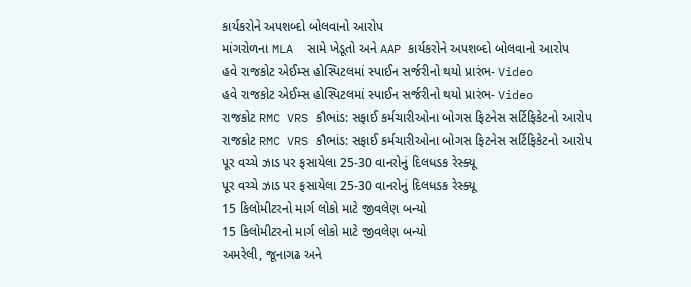કાર્યકરોને અપશબ્દો બોલવાનો આરોપ
માંગરોળના MLA  સામે ખેડૂતો અને AAP કાર્યકરોને અપશબ્દો બોલવાનો આરોપ
હવે રાજકોટ એઈમ્સ હોસ્પિટલમાં સ્પાઈન સર્જરીનો થયો પ્રારંભ- Video
હવે રાજકોટ એઈમ્સ હોસ્પિટલમાં સ્પાઈન સર્જરીનો થયો પ્રારંભ- Video
રાજકોટ RMC VRS કૌભાંડ: સફાઈ કર્મચારીઓના બોગસ ફિટનેસ સર્ટિફિકેટનો આરોપ
રાજકોટ RMC VRS કૌભાંડ: સફાઈ કર્મચારીઓના બોગસ ફિટનેસ સર્ટિફિકેટનો આરોપ
પૂર વચ્ચે ઝાડ પર ફસાયેલા 25-30 વાનરોનું દિલધડક રેસ્ક્યૂ
પૂર વચ્ચે ઝાડ પર ફસાયેલા 25-30 વાનરોનું દિલધડક રેસ્ક્યૂ
15 કિલોમીટરનો માર્ગ લોકો માટે જીવલેણ બન્યો
15 કિલોમીટરનો માર્ગ લોકો માટે જીવલેણ બન્યો
અમરેલી, જૂનાગઢ અને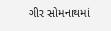ગીર સોમનાથમાં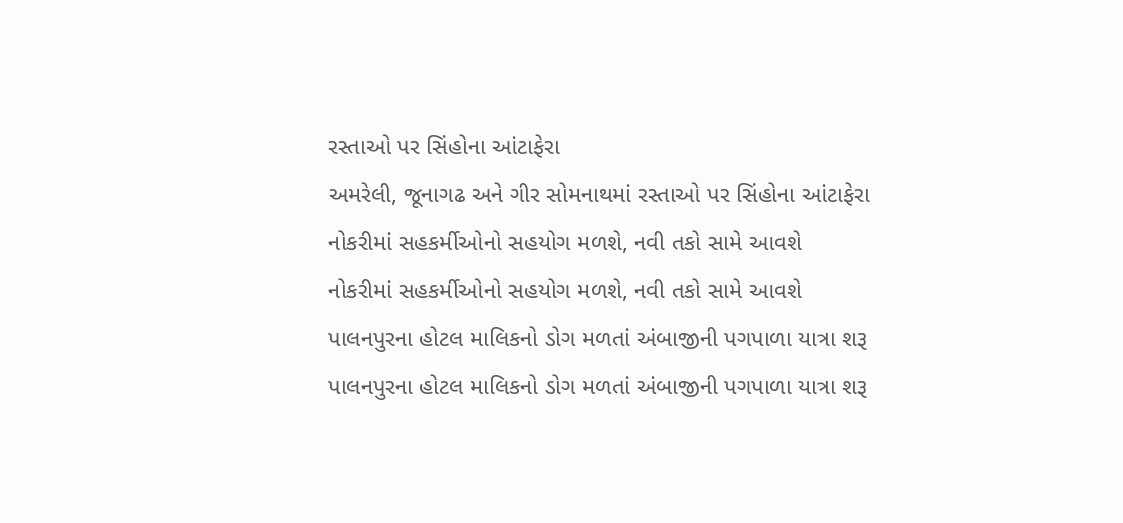રસ્તાઓ પર સિંહોના આંટાફેરા
અમરેલી, જૂનાગઢ અને ગીર સોમનાથમાં રસ્તાઓ પર સિંહોના આંટાફેરા
નોકરીમાં સહકર્મીઓનો સહયોગ મળશે, નવી તકો સામે આવશે
નોકરીમાં સહકર્મીઓનો સહયોગ મળશે, નવી તકો સામે આવશે
પાલનપુરના હોટલ માલિકનો ડોગ મળતાં અંબાજીની પગપાળા યાત્રા શરૂ
પાલનપુરના હોટલ માલિકનો ડોગ મળતાં અંબાજીની પગપાળા યાત્રા શરૂ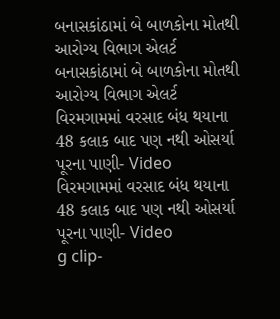બનાસકાંઠામાં બે બાળકોના મોતથી આરોગ્ય વિભાગ એલર્ટ
બનાસકાંઠામાં બે બાળકોના મોતથી આરોગ્ય વિભાગ એલર્ટ
વિરમગામમાં વરસાદ બંધ થયાના 48 કલાક બાદ પણ નથી ઓસર્યા પૂરના પાણી- Video
વિરમગામમાં વરસાદ બંધ થયાના 48 કલાક બાદ પણ નથી ઓસર્યા પૂરના પાણી- Video
g clip-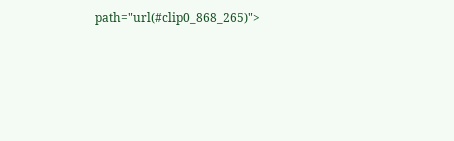path="url(#clip0_868_265)">